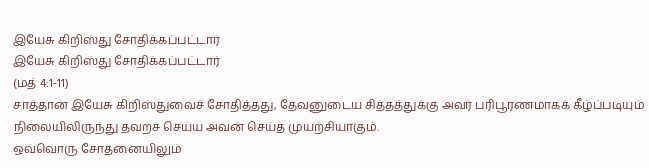இயேசு கிறிஸ்து சோதிக்கப்பட்டார்
இயேசு கிறிஸ்து சோதிக்கப்பட்டார்
(மத் 4:1-11)
சாத்தான் இயேசு கிறிஸ்துவைச் சோதித்தது, தேவனுடைய சித்தத்துக்கு அவர் பரிபூரணமாகக் கீழ்ப்படியும் நிலையிலிருந்து தவறச் செய்ய அவன் செய்த முயற்சியாகும்.
ஒவ்வொரு சோதனையிலும்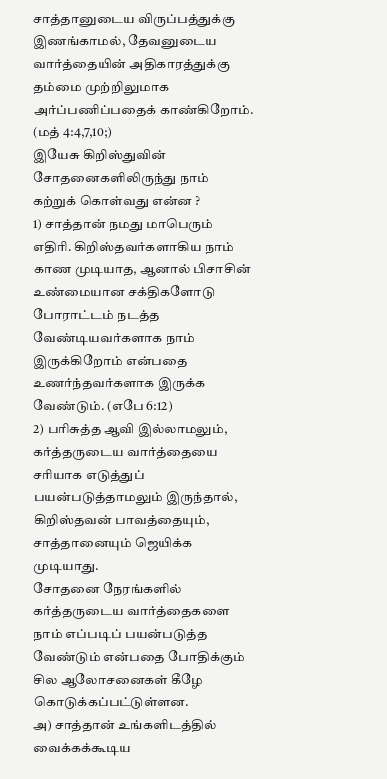சாத்தானுடைய விருப்பத்துக்கு இணங்காமல், தேவனுடைய வார்த்தையின் அதிகாரத்துக்கு தம்மை முற்றிலுமாக அர்ப்பணிப்பதைக் காண்கிறோம்.
(மத் 4:4,7,10;)
இயேசு கிறிஸ்துவின் சோதனைகளிலிருந்து நாம் கற்றுக் கொள்வது என்ன ?
1) சாத்தான் நமது மாபெரும் எதிரி. கிறிஸ்தவர்களாகிய நாம் காண முடியாத, ஆனால் பிசாசின் உண்மையான சக்திகளோடு போராட்டம் நடத்த வேண்டியவர்களாக நாம் இருக்கிறோம் என்பதை உணர்ந்தவர்களாக இருக்க வேண்டும். (எபே 6:12)
2) பரிசுத்த ஆவி இல்லாமலும், கர்த்தருடைய வார்த்தையை சரியாக எடுத்துப் பயன்படுத்தாமலும் இருந்தால், கிறிஸ்தவன் பாவத்தையும், சாத்தானையும் ஜெயிக்க முடியாது.
சோதனை நேரங்களில் கர்த்தருடைய வார்த்தைகளை நாம் எப்படிப் பயன்படுத்த வேண்டும் என்பதை போதிக்கும் சில ஆலோசனைகள் கீழே கொடுக்கப்பட்டுள்ளன.
அ) சாத்தான் உங்களிடத்தில் வைக்கக்கூடிய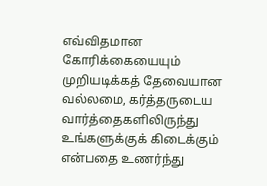எவ்விதமான கோரிக்கையையும் முறியடிக்கத் தேவையான வல்லமை, கர்த்தருடைய வார்த்தைகளிலிருந்து உங்களுக்குக் கிடைக்கும் என்பதை உணர்ந்து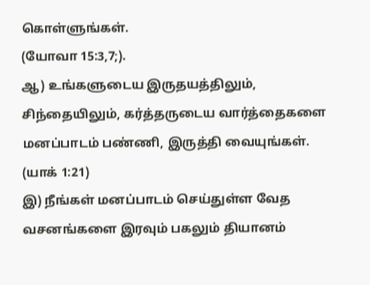கொள்ளுங்கள்.
(யோவா 15:3,7;).
ஆ) உங்களுடைய இருதயத்திலும், சிந்தையிலும், கர்த்தருடைய வார்த்தைகளை மனப்பாடம் பண்ணி, இருத்தி வையுங்கள்.
(யாக் 1:21)
இ) நீங்கள் மனப்பாடம் செய்துள்ள வேத வசனங்களை இரவும் பகலும் தியானம்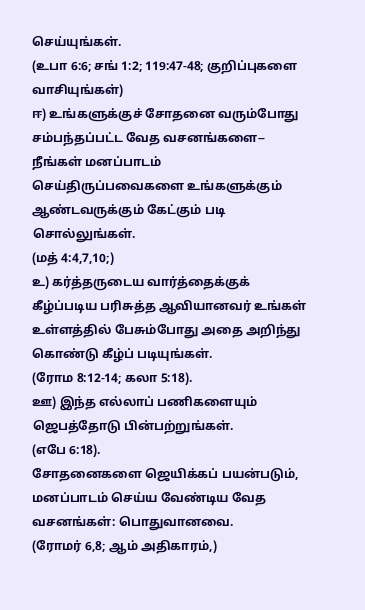செய்யுங்கள்.
(உபா 6:6; சங் 1:2; 119:47-48; குறிப்புகளை வாசியுங்கள்)
ஈ) உங்களுக்குச் சோதனை வரும்போது சம்பந்தப்பட்ட வேத வசனங்களை-- நீங்கள் மனப்பாடம் செய்திருப்பவைகளை உங்களுக்கும் ஆண்டவருக்கும் கேட்கும் படி சொல்லுங்கள்.
(மத் 4:4,7,10;)
உ) கர்த்தருடைய வார்த்தைக்குக் கீழ்ப்படிய பரிசுத்த ஆவியானவர் உங்கள் உள்ளத்தில் பேசும்போது அதை அறிந்து கொண்டு கீழ்ப் படியுங்கள்.
(ரோம 8:12-14; கலா 5:18).
ஊ) இந்த எல்லாப் பணிகளையும் ஜெபத்தோடு பின்பற்றுங்கள்.
(எபே 6:18).
சோதனைகளை ஜெயிக்கப் பயன்படும், மனப்பாடம் செய்ய வேண்டிய வேத வசனங்கள்: பொதுவானவை.
(ரோமர் 6,8; ஆம் அதிகாரம்,)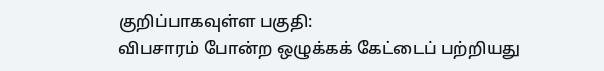குறிப்பாகவுள்ள பகுதி:
விபசாரம் போன்ற ஒழுக்கக் கேட்டைப் பற்றியது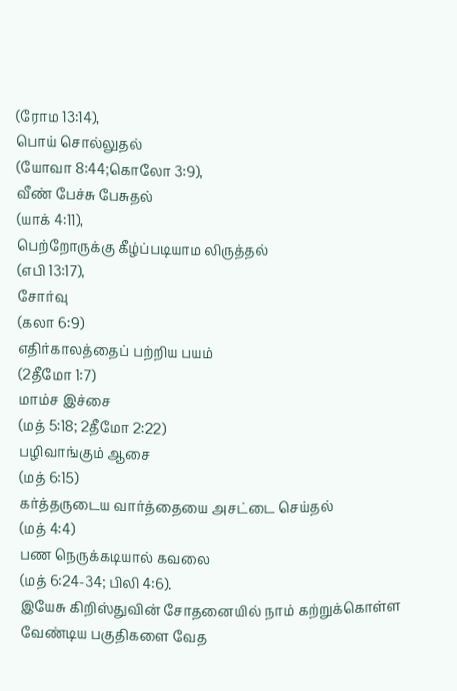(ரோம 13:14),
பொய் சொல்லுதல்
(யோவா 8:44;கொலோ 3:9),
வீண் பேச்சு பேசுதல்
(யாக் 4:11),
பெற்றோருக்கு கீழ்ப்படியாம லிருத்தல்
(எபி 13:17),
சோர்வு
(கலா 6:9)
எதிர்காலத்தைப் பற்றிய பயம்
(2தீமோ 1:7)
மாம்ச இச்சை
(மத் 5:18; 2தீமோ 2:22)
பழிவாங்கும் ஆசை
(மத் 6:15)
கர்த்தருடைய வார்த்தையை அசட்டை செய்தல்
(மத் 4:4)
பண நெருக்கடியால் கவலை
(மத் 6:24-34; பிலி 4:6).
இயேசு கிறிஸ்துவின் சோதனையில் நாம் கற்றுக்கொள்ள வேண்டிய பகுதிகளை வேத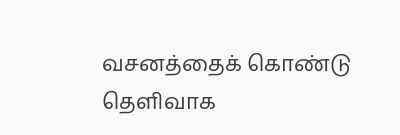வசனத்தைக் கொண்டு தெளிவாக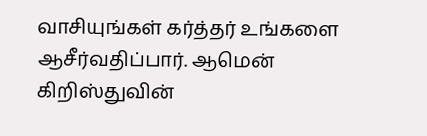வாசியுங்கள் கர்த்தர் உங்களை ஆசீர்வதிப்பார். ஆமென்
கிறிஸ்துவின்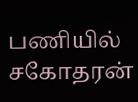பணியில்
சகோதரன்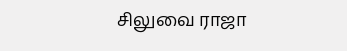சிலுவை ராஜா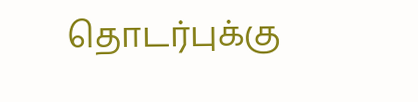தொடர்புக்கு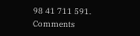98 41 711 591.
Comments